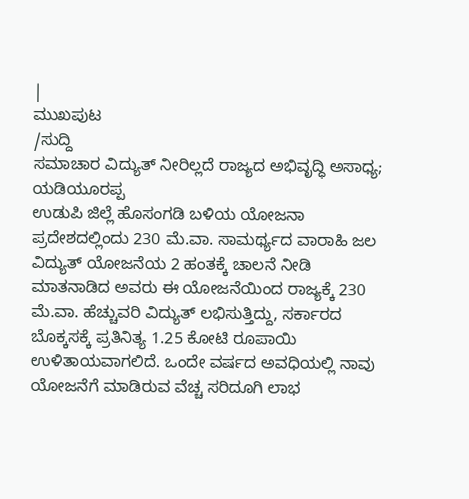|
ಮುಖಪುಟ
/ಸುದ್ದಿ
ಸಮಾಚಾರ ವಿದ್ಯುತ್ ನೀರಿಲ್ಲದೆ ರಾಜ್ಯದ ಅಭಿವೃದ್ಧಿ ಅಸಾಧ್ಯ; ಯಡಿಯೂರಪ್ಪ
ಉಡುಪಿ ಜಿಲ್ಲೆ ಹೊಸಂಗಡಿ ಬಳಿಯ ಯೋಜನಾ ಪ್ರದೇಶದಲ್ಲಿಂದು 230 ಮೆ.ವಾ. ಸಾಮರ್ಥ್ಯದ ವಾರಾಹಿ ಜಲ ವಿದ್ಯುತ್ ಯೋಜನೆಯ 2 ಹಂತಕ್ಕೆ ಚಾಲನೆ ನೀಡಿ ಮಾತನಾಡಿದ ಅವರು ಈ ಯೋಜನೆಯಿಂದ ರಾಜ್ಯಕ್ಕೆ 230 ಮೆ.ವಾ. ಹೆಚ್ಚುವರಿ ವಿದ್ಯುತ್ ಲಭಿಸುತ್ತಿದ್ದು, ಸರ್ಕಾರದ ಬೊಕ್ಕಸಕ್ಕೆ ಪ್ರತಿನಿತ್ಯ 1.25 ಕೋಟಿ ರೂಪಾಯಿ ಉಳಿತಾಯವಾಗಲಿದೆ. ಒಂದೇ ವರ್ಷದ ಅವಧಿಯಲ್ಲಿ ನಾವು ಯೋಜನೆಗೆ ಮಾಡಿರುವ ವೆಚ್ಚ ಸರಿದೂಗಿ ಲಾಭ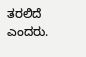ತರಲಿದೆ ಎಂದರು.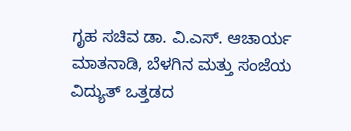ಗೃಹ ಸಚಿವ ಡಾ. ವಿ.ಎಸ್. ಆಚಾರ್ಯ ಮಾತನಾಡಿ, ಬೆಳಗಿನ ಮತ್ತು ಸಂಜೆಯ ವಿದ್ಯುತ್ ಒತ್ತಡದ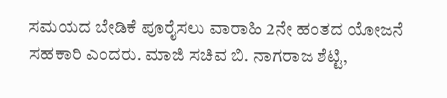ಸಮಯದ ಬೇಡಿಕೆ ಪೂರೈಸಲು ವಾರಾಹಿ 2ನೇ ಹಂತದ ಯೋಜನೆ ಸಹಕಾರಿ ಎಂದರು. ಮಾಜಿ ಸಚಿವ ಬಿ. ನಾಗರಾಜ ಶೆಟ್ಟಿ,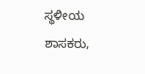ಸ್ಥಳೀಯ ಶಾಸಕರು,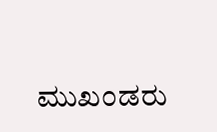ಮುಖಂಡರು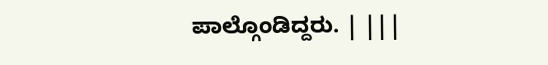ಪಾಲ್ಗೊಂಡಿದ್ದರು. | |||